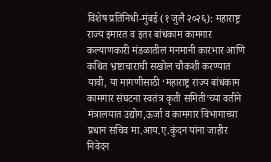विशेष प्रतिनिधी-मुंबई (१ जुलै २०२६): महाराष्ट्र राज्य इमारत व इतर बांधकाम कामगार कल्याणकारी मंडळातील मनमानी कारभार आणि कथित भ्रष्टाचाराची सखोल चौकशी करण्यात यावी, या मागणीसाठी ‘महाराष्ट्र राज्य बांधकाम कामगार संघटना स्वतंत्र कृती समिती’च्या वतीने मंत्रालयात उद्योग,ऊर्जा व कामगार विभागाच्या प्रधान सचिव मा.आय.ए.कुंदन यांना जाहीर निवेदन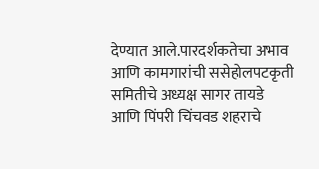देण्यात आले.पारदर्शकतेचा अभाव आणि कामगारांची ससेहोलपटकृती समितीचे अध्यक्ष सागर तायडे आणि पिंपरी चिंचवड शहराचे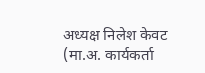अध्यक्ष निलेश केवट (मा.अ. कार्यकर्ता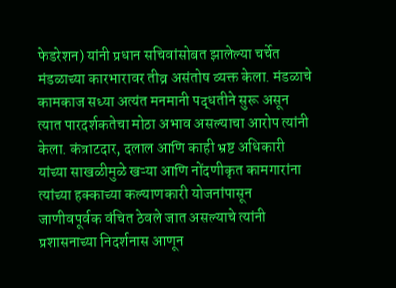फेडरेशन) यांनी प्रधान सचिवांसोबत झालेल्या चर्चेत मंडळाच्या कारभारावर तीव्र असंतोष व्यक्त केला. मंडळाचे कामकाज सध्या अत्यंत मनमानी पद्धतीने सुरू असून त्यात पारदर्शकतेचा मोठा अभाव असल्याचा आरोप त्यांनी केला. कंत्राटदार, दलाल आणि काही भ्रष्ट अधिकारी यांच्या साखळीमुळे खऱ्या आणि नोंदणीकृत कामगारांना त्यांच्या हक्काच्या कल्याणकारी योजनांपासून जाणीवपूर्वक वंचित ठेवले जात असल्याचे त्यांनी प्रशासनाच्या निदर्शनास आणून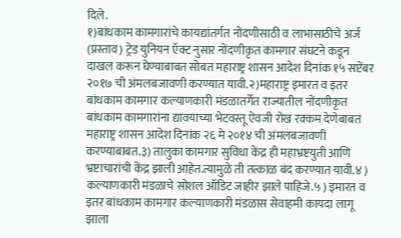दिले.
१)बांधकाम कामगारांचे कायद्यांतर्गत नोंदणीसाठी व लाभासाठीचे अर्ज (प्रस्ताव) ट्रेड युनियन ऍक्ट नुसार नोंदणीकृत कामगार संघटने कडून दाखल करून घेण्याबाबत सोबत महाराष्ट्र शासन आदेश दिनांक १५ सप्टेंबर २०१७ ची अंमलबजावणी करण्यात यावी.२)महाराष्ट्र इमारत व इतर बांधकाम कामगार कल्याणकारी मंडळातर्गेत राज्यातील नोंदणीकृत बांधकाम कामगारांना द्यावयाच्या भेटवस्तू ऐवजी रोख रक्कम देणेबाबत महाराष्ट्र शासन आदेश दिनांक २६ मे २०१४ ची अंमलबजावणी करण्याबाबत.३) तालुका कामगार सुविधा केंद्र ही महाभ्रष्टयुती आणि भ्रष्टाचारांची केंद्र झाली आहेत.त्यामुळे ती तत्काळ बंद करण्यात यावी.४ ) कल्याणकारी मंडळाचे सोशल ऑडिट जाहीर झाले पाहिजे.५ ) इमारत व इतर बांधकाम कामगार कल्याणकारी मंडळास सेवाहमी कायदा लागू झाला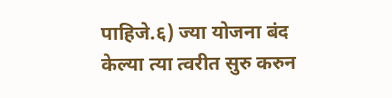पाहिजे.६) ज्या योजना बंद केल्या त्या त्वरीत सुरु करुन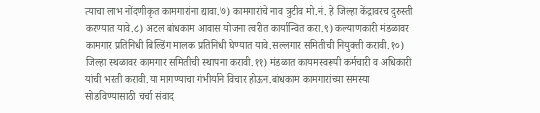त्याचा लाभ नोंदणीकृत कामगारांना द्यावा.७) कामगारांचे नाव त्रुटीव मो.नं. हे जिल्हा केंद्रावरच दुरुस्ती करण्यात यावे.८) अटल बांधकाम आवास योजना त्वरीत कार्यान्वित करा.९) कल्याणकारी मंडळावर कामगार प्रतिनिधी बिल्डिंग मालक प्रतिनिधी घेण्यात यावे.सल्लगार समितीची नियुक्ती करावी.१०) जिल्हा स्थळावर कामगार समितीची स्थापना करावी.११) मंडळात कायमस्वरूपी कर्मचारी व अधिकारी यांची भरती करावी.या मागण्याचा गंभीर्याने विचार होऊन.बांधकाम कामगारांच्या समस्या सोडविण्यासाठी चर्चा संवाद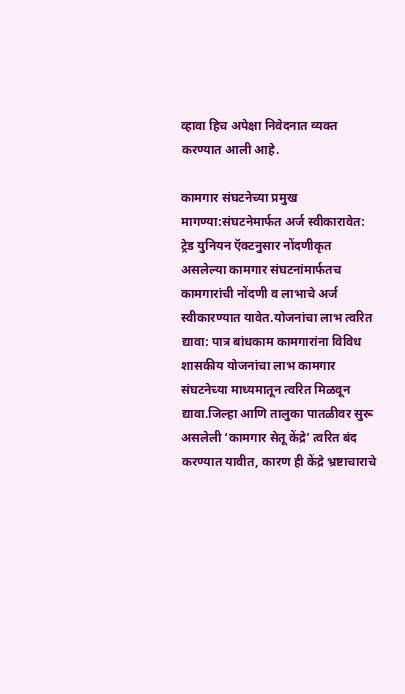व्हावा हिच अपेक्षा निवेदनात व्यक्त करण्यात आली आहे.

कामगार संघटनेच्या प्रमुख मागण्या:संघटनेमार्फत अर्ज स्वीकारावेत: ट्रेड युनियन ऍक्टनुसार नोंदणीकृत असलेल्या कामगार संघटनांमार्फतच कामगारांची नोंदणी व लाभाचे अर्ज स्वीकारण्यात यावेत.योजनांचा लाभ त्वरित द्यावा: पात्र बांधकाम कामगारांना विविध शासकीय योजनांचा लाभ कामगार संघटनेच्या माध्यमातून त्वरित मिळवून द्यावा.जिल्हा आणि तालुका पातळीवर सुरू असलेली ‘कामगार सेतू केंद्रे’ त्वरित बंद करण्यात यावीत, कारण ही केंद्रे भ्रष्टाचाराचे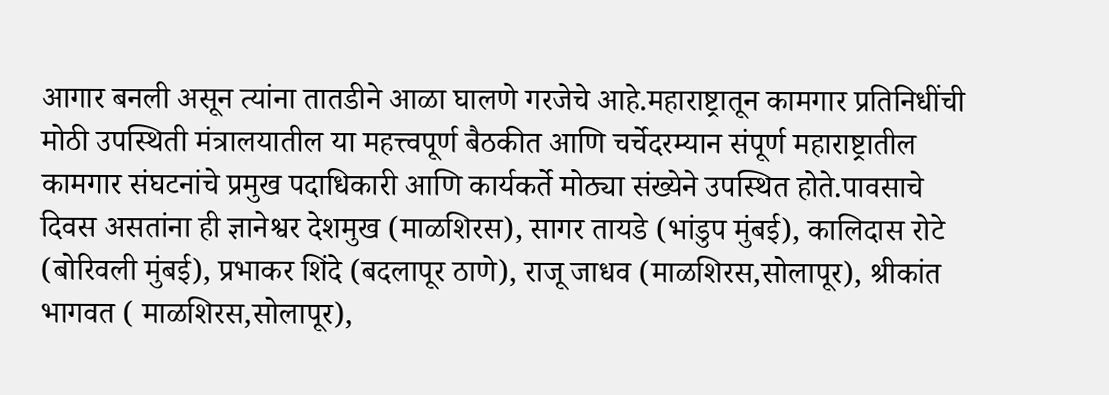आगार बनली असून त्यांना तातडीने आळा घालणे गरजेचे आहे.महाराष्ट्रातून कामगार प्रतिनिधींची मोठी उपस्थिती मंत्रालयातील या महत्त्वपूर्ण बैठकीत आणि चर्चेदरम्यान संपूर्ण महाराष्ट्रातील कामगार संघटनांचे प्रमुख पदाधिकारी आणि कार्यकर्ते मोठ्या संख्येने उपस्थित होते.पावसाचे दिवस असतांना ही ज्ञानेश्वर देशमुख (माळशिरस), सागर तायडे (भांडुप मुंबई), कालिदास रोटे (बोरिवली मुंबई), प्रभाकर शिंदे (बदलापूर ठाणे), राजू जाधव (माळशिरस,सोलापूर), श्रीकांत भागवत ( माळशिरस,सोलापूर),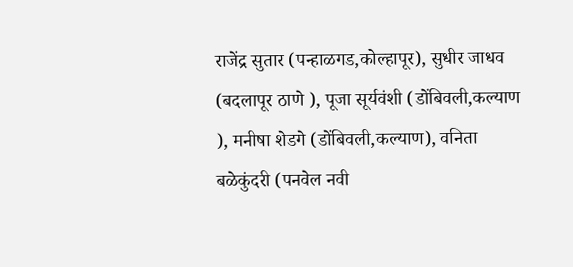राजेंद्र सुतार (पन्हाळगड,कोल्हापूर), सुधीर जाधव (बदलापूर ठाणे ), पूजा सूर्यवंशी (डोंबिवली,कल्याण ), मनीषा शेडगे (डोंबिवली,कल्याण), वनिता बळेकुंदरी (पनवेल नवी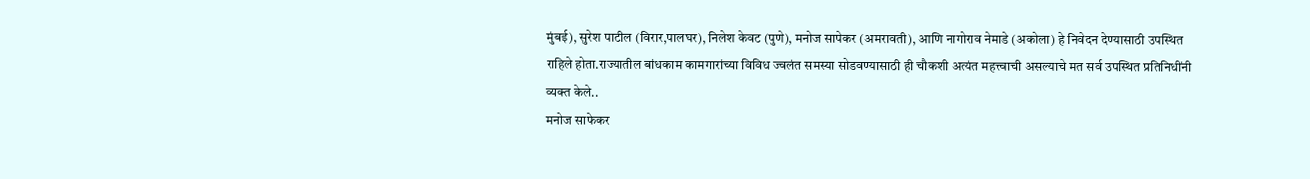मुंबई), सुरेश पाटील (विरार,पालघर), निलेश केवट (पुणे), मनोज सापेकर (अमरावती), आणि नागोराव नेमाडे (अकोला) हे निवेदन देण्यासाठी उपस्थित राहिले होता.राज्यातील बांधकाम कामगारांच्या विविध ज्वलंत समस्या सोडवण्यासाठी ही चौकशी अत्यंत महत्त्वाची असल्याचे मत सर्व उपस्थित प्रतिनिधींनी व्यक्त केले..
मनोज साफेकर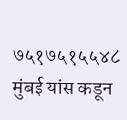७५१७५१५५४८ मुंबई यांस कडून